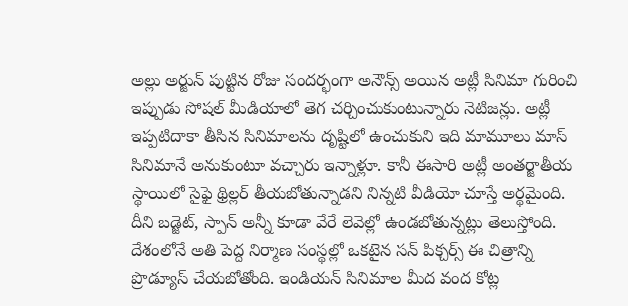అల్లు అర్జున్ పుట్టిన రోజు సందర్భంగా అనౌన్స్ అయిన అట్లీ సినిమా గురించి ఇప్పుడు సోషల్ మీడియాలో తెగ చర్చించుకుంటున్నారు నెటిజన్లు. అట్లీ ఇప్పటిదాకా తీసిన సినిమాలను దృష్టిలో ఉంచుకుని ఇది మామూలు మాస్ సినిమానే అనుకుంటూ వచ్చారు ఇన్నాళ్లూ. కానీ ఈసారి అట్లీ అంతర్జాతీయ స్థాయిలో సైఫై థ్రిల్లర్ తీయబోతున్నాడని నిన్నటి వీడియో చూస్తే అర్థమైంది. దీని బడ్జెట్, స్పాన్ అన్నీ కూడా వేరే లెవెల్లో ఉండబోతున్నట్లు తెలుస్తోంది. దేశంలోనే అతి పెద్ద నిర్మాణ సంస్థల్లో ఒకటైన సన్ పిక్చర్స్ ఈ చిత్రాన్ని ప్రొడ్యూస్ చేయబోతోంది. ఇండియన్ సినిమాల మీద వంద కోట్ల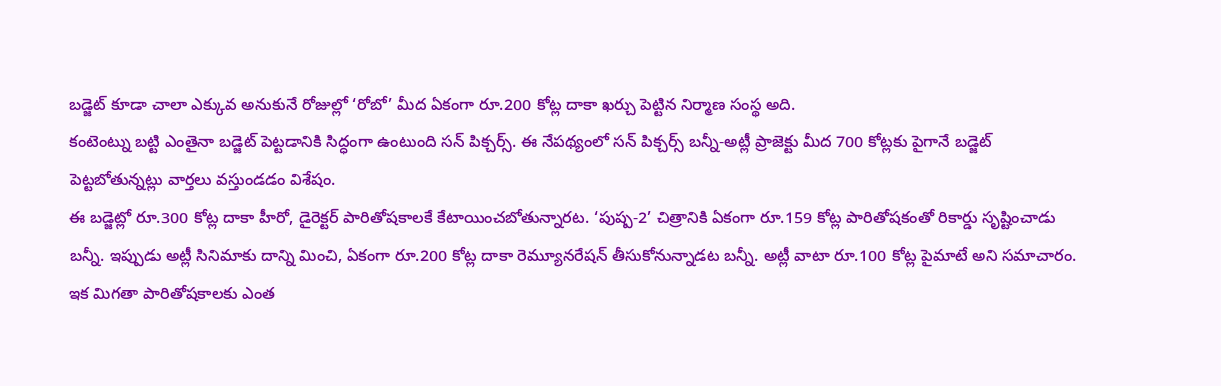బడ్జెట్ కూడా చాలా ఎక్కువ అనుకునే రోజుల్లో ‘రోబో’ మీద ఏకంగా రూ.200 కోట్ల దాకా ఖర్చు పెట్టిన నిర్మాణ సంస్థ అది.
కంటెంట్ను బట్టి ఎంతైనా బడ్జెట్ పెట్టడానికి సిద్ధంగా ఉంటుంది సన్ పిక్చర్స్. ఈ నేపథ్యంలో సన్ పిక్చర్స్ బన్నీ-అట్లీ ప్రాజెక్టు మీద 700 కోట్లకు పైగానే బడ్జెట్ పెట్టబోతున్నట్లు వార్తలు వస్తుండడం విశేషం.
ఈ బడ్జెట్లో రూ.300 కోట్ల దాకా హీరో, డైరెక్టర్ పారితోషకాలకే కేటాయించబోతున్నారట. ‘పుష్ప-2’ చిత్రానికి ఏకంగా రూ.159 కోట్ల పారితోషకంతో రికార్డు సృష్టించాడు బన్నీ. ఇప్పుడు అట్లీ సినిమాకు దాన్ని మించి, ఏకంగా రూ.200 కోట్ల దాకా రెమ్యూనరేషన్ తీసుకోనున్నాడట బన్నీ. అట్లీ వాటా రూ.100 కోట్ల పైమాటే అని సమాచారం. ఇక మిగతా పారితోషకాలకు ఎంత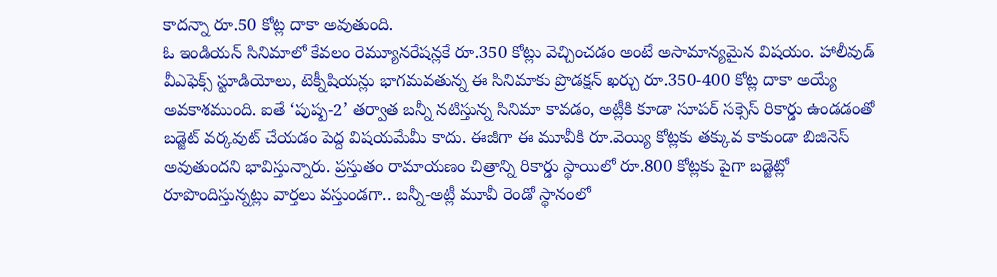కాదన్నా రూ.50 కోట్ల దాకా అవుతుంది.
ఓ ఇండియన్ సినిమాలో కేవలం రెమ్యూనరేషన్లకే రూ.350 కోట్లు వెచ్చించడం అంటే అసామాన్యమైన విషయం. హాలీవుడ్ వీఎఫెక్స్ స్టూడియోలు, టెక్నీషియన్లు భాగమవతున్న ఈ సినిమాకు ప్రొడక్షన్ ఖర్చు రూ.350-400 కోట్ల దాకా అయ్యే అవకాశముంది. ఐతే ‘పుష్ప-2’ తర్వాత బన్నీ నటిస్తున్న సినిమా కావడం, అట్లీకి కూడా సూపర్ సక్సెస్ రికార్డు ఉండడంతో బడ్జెట్ వర్కవుట్ చేయడం పెద్ద విషయమేమీ కాదు. ఈజీగా ఈ మూవీకి రూ.వెయ్యి కోట్లకు తక్కువ కాకుండా బిజినెస్ అవుతుందని భావిస్తున్నారు. ప్రస్తుతం రామాయణం చిత్రాన్ని రికార్డు స్థాయిలో రూ.800 కోట్లకు పైగా బడ్జెట్లో రూపొందిస్తున్నట్లు వార్తలు వస్తుండగా.. బన్నీ-అట్లీ మూవీ రెండో స్థానంలో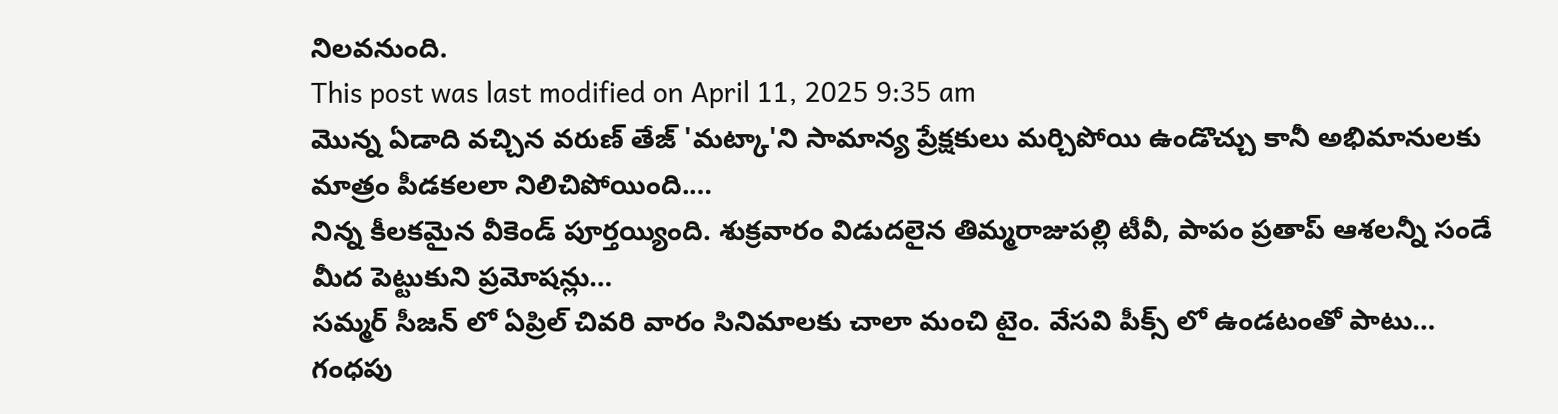నిలవనుంది.
This post was last modified on April 11, 2025 9:35 am
మొన్న ఏడాది వచ్చిన వరుణ్ తేజ్ 'మట్కా'ని సామాన్య ప్రేక్షకులు మర్చిపోయి ఉండొచ్చు కానీ అభిమానులకు మాత్రం పీడకలలా నిలిచిపోయింది.…
నిన్న కీలకమైన వీకెండ్ పూర్తయ్యింది. శుక్రవారం విడుదలైన తిమ్మరాజుపల్లి టీవీ, పాపం ప్రతాప్ ఆశలన్నీ సండే మీద పెట్టుకుని ప్రమోషన్లు…
సమ్మర్ సీజన్ లో ఏప్రిల్ చివరి వారం సినిమాలకు చాలా మంచి టైం. వేసవి పీక్స్ లో ఉండటంతో పాటు…
గంధపు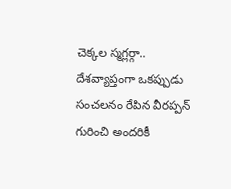చెక్కల స్మగ్లర్గా.. దేశవ్యాప్తంగా ఒకప్పుడు సంచలనం రేపిన వీరప్పన్ గురించి అందరికీ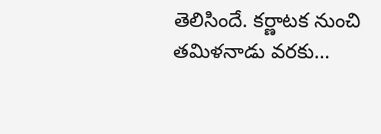తెలిసిందే. కర్ణాటక నుంచి తమిళనాడు వరకు…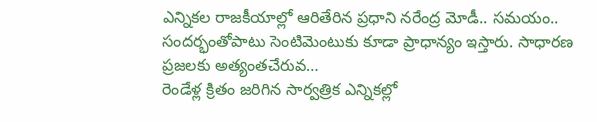ఎన్నికల రాజకీయాల్లో ఆరితేరిన ప్రధాని నరేంద్ర మోడీ.. సమయం.. సందర్భంతోపాటు సెంటిమెంటుకు కూడా ప్రాధాన్యం ఇస్తారు. సాధారణ ప్రజలకు అత్యంతచేరువ…
రెండేళ్ల క్రితం జరిగిన సార్వత్రిక ఎన్నికల్లో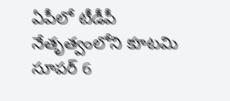ఏపీలో టీడీపీ నేతృత్వంలోని కూటమి సూపర్ 6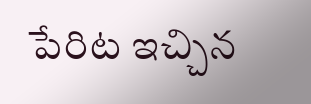పేరిట ఇచ్చిన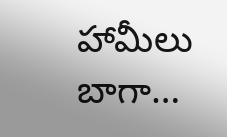హామీలు బాగా…